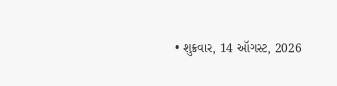• શુક્રવાર, 14 ઑગસ્ટ, 2026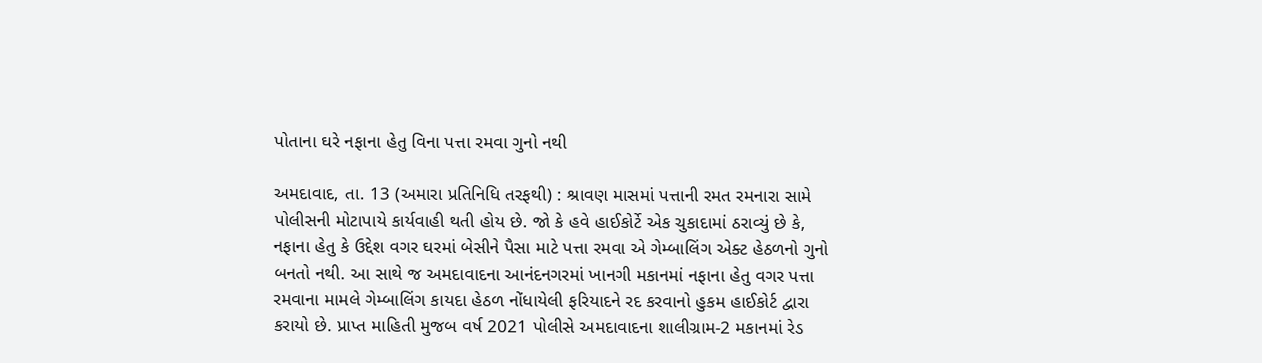પોતાના ઘરે નફાના હેતુ વિના પત્તા રમવા ગુનો નથી

અમદાવાદ, તા. 13 (અમારા પ્રતિનિધિ તરફથી) : શ્રાવણ માસમાં પત્તાની રમત રમનારા સામે પોલીસની મોટાપાયે કાર્યવાહી થતી હોય છે. જો કે હવે હાઈકોર્ટે એક ચુકાદામાં ઠરાવ્યું છે કે, નફાના હેતુ કે ઉદ્દેશ વગર ઘરમાં બેસીને પૈસા માટે પત્તા રમવા એ ગેમ્બાલિંગ એક્ટ હેઠળનો ગુનો બનતો નથી. આ સાથે જ અમદાવાદના આનંદનગરમાં ખાનગી મકાનમાં નફાના હેતુ વગર પત્તા રમવાના મામલે ગેમ્બાલિંગ કાયદા હેઠળ નોંધાયેલી ફરિયાદને રદ કરવાનો હુકમ હાઈકોર્ટ દ્વારા કરાયો છે. પ્રાપ્ત માહિતી મુજબ વર્ષ 2021 પોલીસે અમદાવાદના શાલીગ્રામ-2 મકાનમાં રેડ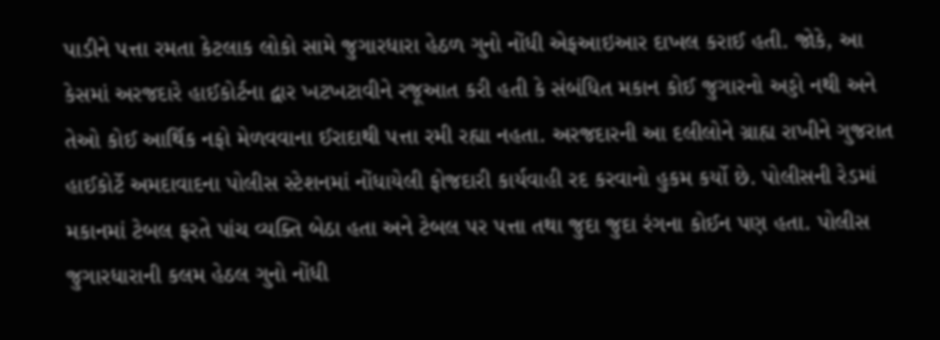પાડીને પત્તા રમતા કેટલાક લોકો સામે જુગારધારા હેઠળ ગુનો નોંધી એફઆઇઆર દાખલ કરાઈ હતી. જોકે, આ કેસમાં અરજદારે હાઈકોર્ટના દ્વાર ખટખટાવીને રજૂઆત કરી હતી કે સંબંધિત મકાન કોઈ જુગારનો અડ્ડો નથી અને તેઓ કોઈ આર્થિક નફો મેળવવાના ઈરાદાથી પત્તા રમી રહ્યા નહતા. અરજદારની આ દલીલોને ગ્રાહ્ય રાખીને ગુજરાત હાઈકોર્ટે અમદાવાદના પોલીસ સ્ટેશનમાં નોંધાયેલી ફોજદારી કાર્યવાહી રદ કરવાનો હુકમ કર્યો છે. પોલીસની રેડમાં મકાનમાં ટેબલ ફરતે પાંચ વ્યક્તિ બેઠા હતા અને ટેબલ પર પત્તા તથા જુદા જુદા રંગના કોઈન પણ હતા. પોલીસ જુગારધારાની કલમ હેઠલ ગુનો નોંધી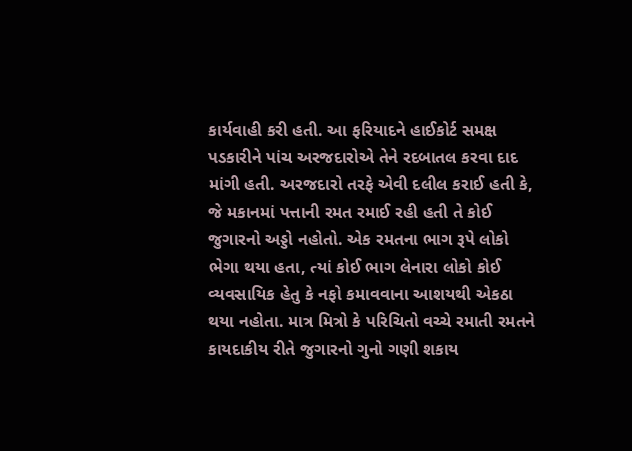કાર્યવાહી કરી હતી. આ ફરિયાદને હાઈકોર્ટ સમક્ષ પડકારીને પાંચ અરજદારોએ તેને રદબાતલ કરવા દાદ માંગી હતી. અરજદારો તરફે એવી દલીલ કરાઈ હતી કે, જે મકાનમાં પત્તાની રમત રમાઈ રહી હતી તે કોઈ જુગારનો અડ્ડો નહોતો. એક રમતના ભાગ રૂપે લોકો ભેગા થયા હતા, ત્યાં કોઈ ભાગ લેનારા લોકો કોઈ વ્યવસાયિક હેતુ કે નફો કમાવવાના આશયથી એકઠા થયા નહોતા. માત્ર મિત્રો કે પરિચિતો વચ્ચે રમાતી રમતને કાયદાકીય રીતે જુગારનો ગુનો ગણી શકાય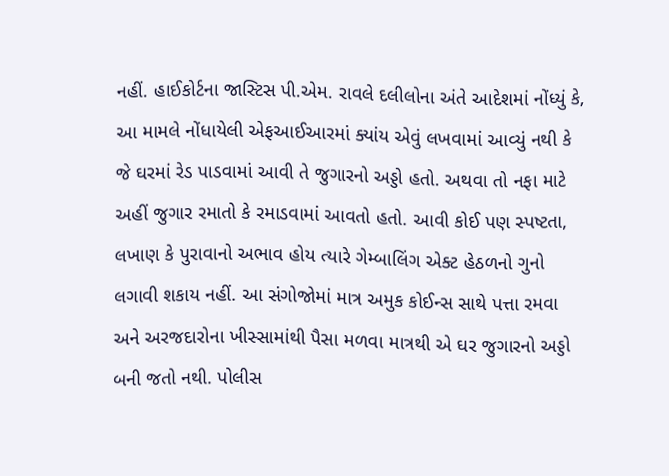નહીં. હાઈકોર્ટના જાસ્ટિસ પી.એમ. રાવલે દલીલોના અંતે આદેશમાં નોંધ્યું કે, આ મામલે નોંધાયેલી એફઆઈઆરમાં ક્યાંય એવું લખવામાં આવ્યું નથી કે જે ઘરમાં રેડ પાડવામાં આવી તે જુગારનો અડ્ડો હતો. અથવા તો નફા માટે અહીં જુગાર રમાતો કે રમાડવામાં આવતો હતો. આવી કોઈ પણ સ્પષ્ટતા, લખાણ કે પુરાવાનો અભાવ હોય ત્યારે ગેમ્બાલિંગ એક્ટ હેઠળનો ગુનો લગાવી શકાય નહીં. આ સંગોજોમાં માત્ર અમુક કોઈન્સ સાથે પત્તા રમવા અને અરજદારોના ખીસ્સામાંથી પૈસા મળવા માત્રથી એ ઘર જુગારનો અડ્ડો બની જતો નથી. પોલીસ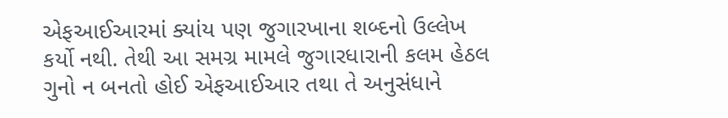એફઆઈઆરમાં ક્યાંય પણ જુગારખાના શબ્દનો ઉલ્લેખ કર્યો નથી. તેથી આ સમગ્ર મામલે જુગારધારાની કલમ હેઠલ ગુનો ન બનતો હોઈ એફઆઈઆર તથા તે અનુસંધાને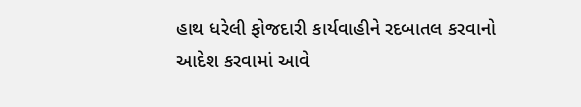હાથ ધરેલી ફોજદારી કાર્યવાહીને રદબાતલ કરવાનો આદેશ કરવામાં આવે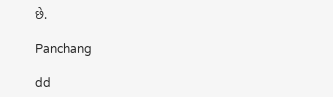છે.

Panchang

dd